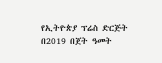የኢትዮጵያ ፕሬስ ድርጅት በ2019 በጀት ዓመት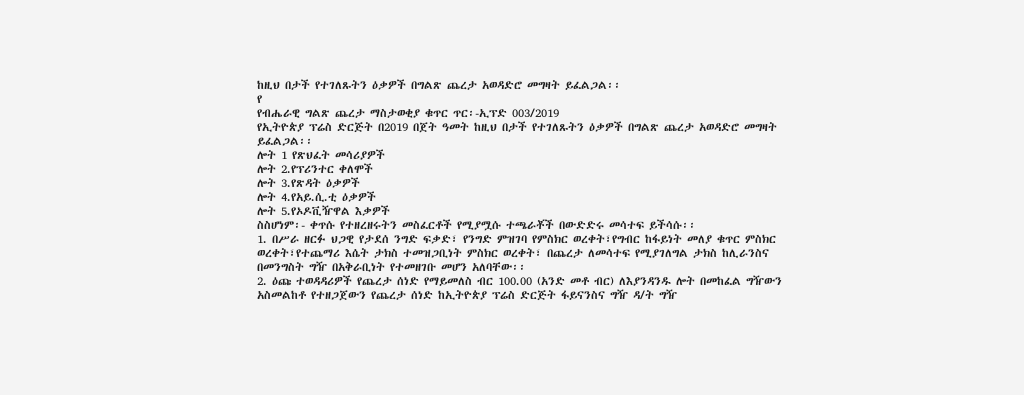ከዚህ በታች የተገለጹትን ዕቃዎች በግልጽ ጨረታ አወዳድሮ መግዛት ይፈልጋል፡፡
የ
የብሔራዊ ግልጽ ጨረታ ማስታወቂያ ቁጥር ጥር፡-ኢፕድ 003/2019
የኢትዮጵያ ፕሬስ ድርጅት በ2019 በጀት ዓመት ከዚህ በታች የተገለጹትን ዕቃዎች በግልጽ ጨረታ አወዳድሮ መግዛት ይፈልጋል፡፡
ሎት 1 የጽህፈት መሳሪያዎች
ሎት 2.የፕሪንተር ቀለሞች
ሎት 3.የጽዳት ዕቃዎች
ሎት 4.የአይ.ሲ.ቲ ዕቃዎች
ሎት 5.የኦዶቪዥዋል እቃዎች
ስስሆነም፡- ቀጥሱ የተዘረዘሩትን መስፈርቶች የሚያሟሱ ተጫራቾች በውድድሩ መሳተፍ ይችሳሱ፡፡
1. በሥራ ዘርፉ ህጋዊ የታደሰ ንግድ ፍቃድ፣ የንግድ ምዝገባ የምስክር ወረቀት፣የግብር ከፋይነት መለያ ቁጥር ምስክር ወረቀት፣የተጨማሪ እሴት ታክስ ተመዝጋቢነት ምስክር ወረቀት፣ በጨረታ ለመሳተፍ የሚያገለግል ታክስ ከሊራንስና በመንግስት ግዥ በአቅራቢነት የተመዘገቡ መሆን አለባቸው፡፡
2. ዕጩ ተወዳዳሪዎች የጨረታ ሰነድ የማይመለስ ብር 100.00 (አንድ መቶ ብር) ለእያንዳንዱ ሎት በመከፈል ግዥውን አስመልከቶ የተዘጋጀውን የጨረታ ሰነድ ከኢትዮጵያ ፕሬስ ድርጅት ፋይናንስና ግዥ ዳ/ት ግዥ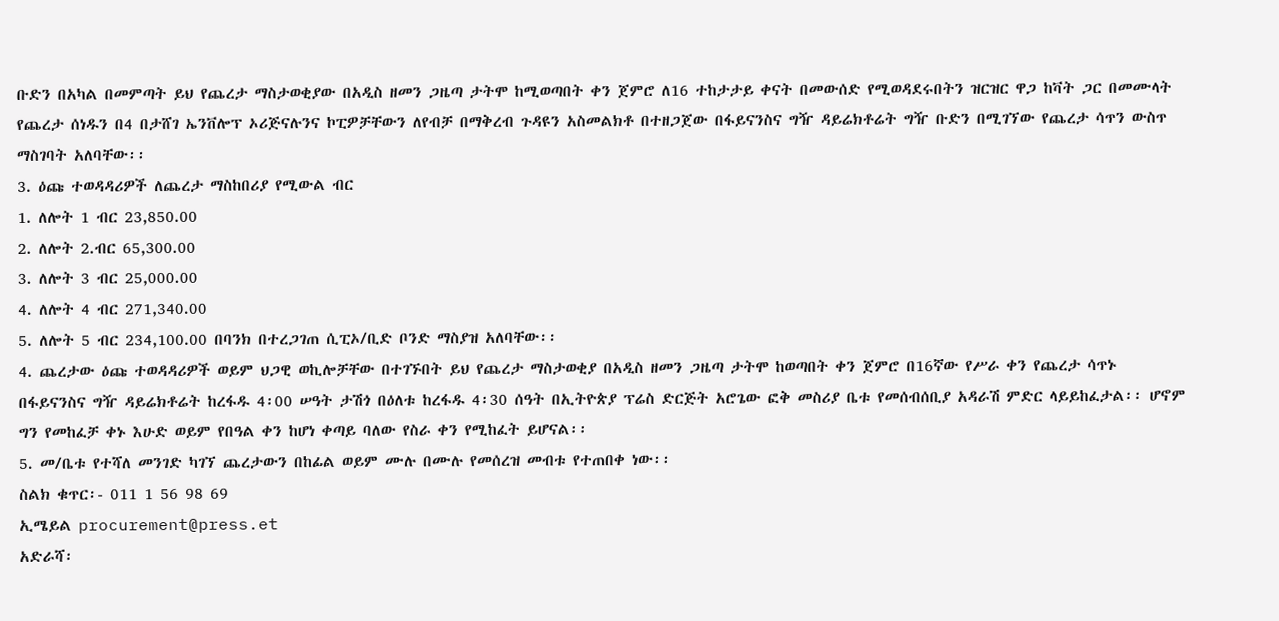ቡድን በአካል በመምጣት ይህ የጨረታ ማስታወቂያው በአዲስ ዘመን ጋዜጣ ታትሞ ከሚወጣበት ቀን ጀምሮ ለ16 ተከታታይ ቀናት በመውሰድ የሚወዳደሩበትን ዝርዝር ዋጋ ከቫት ጋር በመሙላት የጨረታ ሰነዱን በ4 በታሸገ ኤንቨሎፕ ኦሪጅናሉንና ኮፒዎቻቸውን ለየብቻ በማቅረብ ጉዳዩን አስመልክቶ በተዘጋጀው በፋይናንስና ግዥ ዳይሬክቶሬት ግዥ ቡድን በሚገኘው የጨረታ ሳጥን ውስጥ ማስገባት አለባቸው፡፡
3. ዕጩ ተወዳዳሪዎች ለጨረታ ማስከበሪያ የሚውል ብር
1. ለሎት 1 ብር 23,850.00
2. ለሎት 2.ብር 65,300.00
3. ለሎት 3 ብር 25,000.00
4. ለሎት 4 ብር 271,340.00
5. ለሎት 5 ብር 234,100.00 በባንክ በተረጋገጠ ሲፒኦ/ቢድ ቦንድ ማስያዝ አለባቸው፡፡
4. ጨረታው ዕጩ ተወዳዳሪዎች ወይም ህጋዊ ወኪሎቻቸው በተገኙበት ይህ የጨረታ ማስታወቂያ በአዲስ ዘመን ጋዜጣ ታትሞ ከወጣበት ቀን ጀምሮ በ16ኛው የሥራ ቀን የጨረታ ሳጥኑ በፋይናንስና ግዥ ዳይሬክቶሬት ከረፋዱ 4፡00 ሠዓት ታሽጎ በዕለቱ ከረፋዱ 4፡30 ሰዓት በኢትዮጵያ ፕሬስ ድርጅት አሮጌው ፎቅ መስሪያ ቤቱ የመሰብሰቢያ አዳራሽ ምድር ላይይከፈታል፡፡ ሆኖም ግን የመከፈቻ ቀኑ እሁድ ወይም የበዓል ቀን ከሆነ ቀጣይ ባለው የስራ ቀን የሚከፈት ይሆናል፡፡
5. መ/ቤቱ የተሻለ መንገድ ካገኘ ጨረታውን በከፊል ወይም ሙሉ በሙሉ የመሰረዝ መብቱ የተጠበቀ ነው፡፡
ስልክ ቁጥር፡- 011 1 56 98 69
ኢሜይል procurement@press.et
አድራሻ፡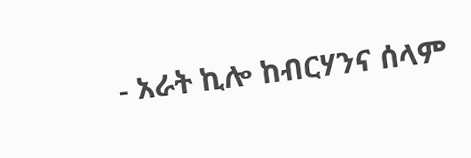- አራት ኪሎ ከብርሃንና ሰላም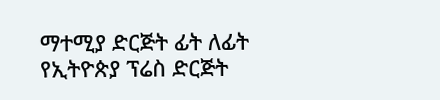ማተሚያ ድርጅት ፊት ለፊት
የኢትዮጵያ ፕሬስ ድርጅት